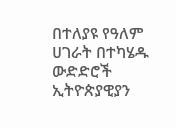በተለያዩ የዓለም ሀገራት በተካሄዱ ውድድሮች ኢትዮጵያዊያን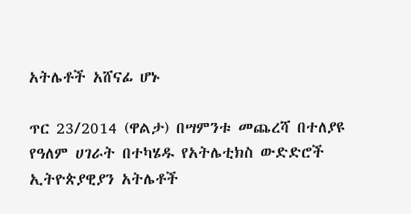አትሌቶች አሸናፊ ሆኑ

ጥር 23/2014 (ዋልታ) በሣምንቱ መጨረሻ በተለያዩ የዓለም ሀገራት በተካሄዱ የአትሌቲክስ ውድድሮች ኢትዮጵያዊያን አትሌቶች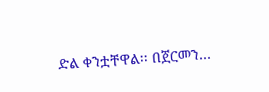ድል ቀንቷቸዋል፡፡ በጀርመን…